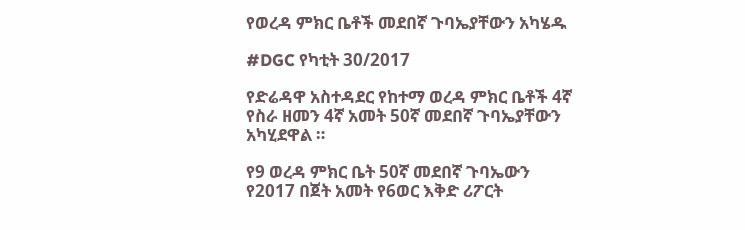የወረዳ ምክር ቤቶች መደበኛ ጉባኤያቸውን አካሄዱ

#DGC የካቲት 30/2017

የድሬዳዋ አስተዳደር የከተማ ወረዳ ምክር ቤቶች 4ኛ የስራ ዘመን 4ኛ አመት 50ኛ መደበኛ ጉባኤያቸውን አካሂደዋል ።

የ9 ወረዳ ምክር ቤት 50ኛ መደበኛ ጉባኤውን የ2017 በጀት አመት የ6ወር እቅድ ሪፖርት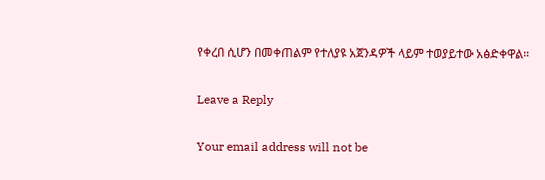የቀረበ ሲሆን በመቀጠልም የተለያዩ አጀንዳዎች ላይም ተወያይተው አፅድቀዋል።

Leave a Reply

Your email address will not be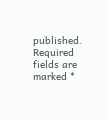published. Required fields are marked *